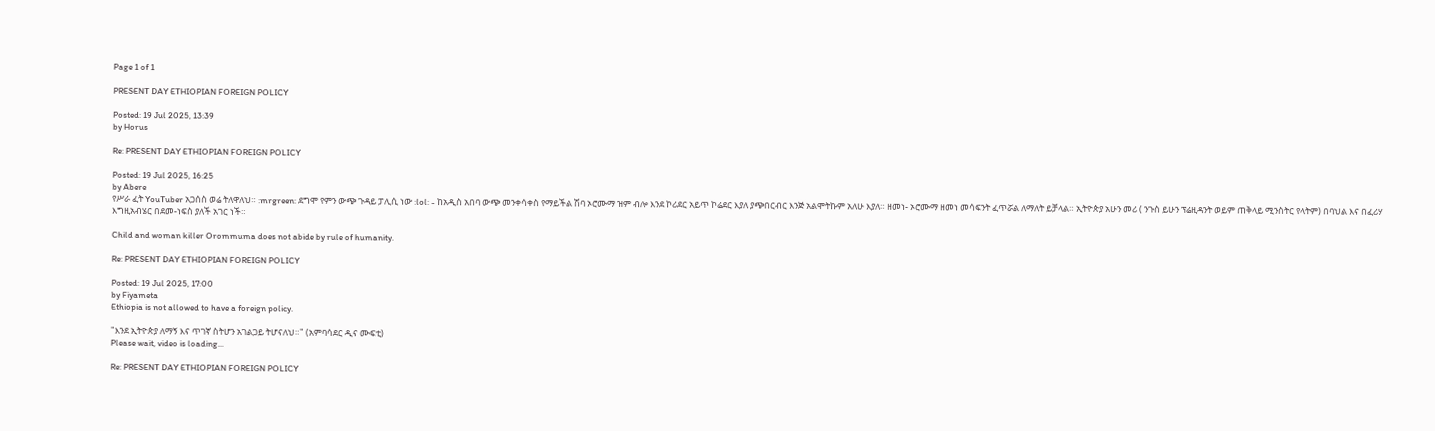Page 1 of 1

PRESENT DAY ETHIOPIAN FOREIGN POLICY

Posted: 19 Jul 2025, 13:39
by Horus

Re: PRESENT DAY ETHIOPIAN FOREIGN POLICY

Posted: 19 Jul 2025, 16:25
by Abere
የሥራ ፈት YouTuber አጋሰስ ወሬ ትለዋለህ። :mrgreen: ደግሞ የምን ውጭ ጉዳይ ፓሊሲ ነው :lol: - ከአዲስ አበባ ውጭ መንቀሳቀስ የማይችል ሽባ ኦሮሙማ ዝም ብሎ እንደ ኮሪደር አይጥ ኮሬደር እያለ ያጭበርብር እንጅ አልሞትኩም አለሁ እያለ። ዘመነ- ኦሮሙማ ዘመነ መሳፍንት ፈጥሯል ለማለት ይቻላል። ኢትዮጵያ አሁን መሪ ( ንጉስ ይሁን ፕሬዚዳንት ወይም ጠቅላይ ሚንስትር የላትም) በባህል እና በፈሪሃ እግዚአብሄር በደመ-ነፍስ ያለች አገር ነች።

Child and woman killer Orommuma does not abide by rule of humanity.

Re: PRESENT DAY ETHIOPIAN FOREIGN POLICY

Posted: 19 Jul 2025, 17:00
by Fiyameta
Ethiopia is not allowed to have a foreign policy.

"እንደ ኢትዮጵያ ለማኝ እና ጥገኛ ስትሆን አገልጋይ ትሆናለህ።" (አምባሳደር ዲና ሙፍቲ)
Please wait, video is loading...

Re: PRESENT DAY ETHIOPIAN FOREIGN POLICY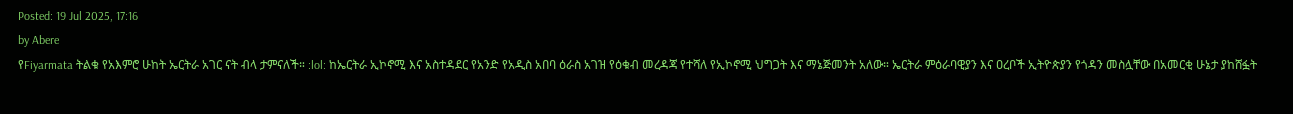Posted: 19 Jul 2025, 17:16
by Abere
የFiyarmata ትልቁ የአእምሮ ሁከት ኤርትራ አገር ናት ብላ ታምናለች። :lol: ከኤርትራ ኢኮኖሚ እና አስተዳደር የአንድ የአዲስ አበባ ዕራስ አገዝ የዕቁብ መረዳጃ የተሻለ የኢኮኖሚ ህግጋት እና ማኔጅመንት አለው። ኤርትራ ምዕራባዊያን እና ዐረቦች ኢትዮጵያን የጎዳን መስሏቸው በአመርቂ ሁኔታ ያከሸፏት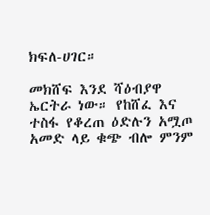ክፍለ-ሀገር።

መክሸፍ እንደ ሻዕብያዋ ኤርትራ ነው። የከሸፈ እና ተስፋ የቆረጠ ዕድሉን አሟጦ አመድ ላይ ቁጭ ብሎ ምንም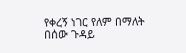የቀረኝ ነገር የለም በማለት በሰው ጉዳይ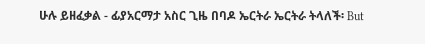ሁሉ ይዘፈቃል - ፊያአርማታ አስር ጊዜ በባዶ ኤርትራ ኤርትራ ትላለች፡ But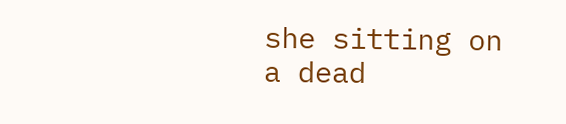she sitting on a dead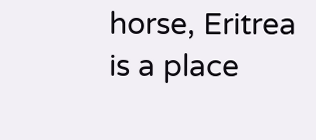horse, Eritrea is a place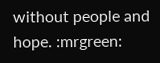without people and hope. :mrgreen: